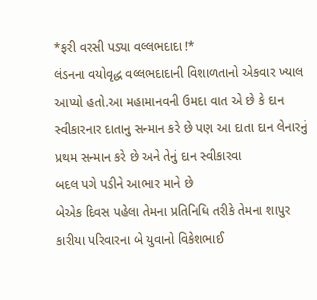*ફરી વરસી પડ્યા વલ્લભદાદા !*
લંડનના વયોવૃદ્ધ વલ્લભદાદાની વિશાળતાનો એકવાર ખ્યાલ આપ્યો હતો.આ મહામાનવની ઉમદા વાત એ છે કે દાન સ્વીકારનાર દાતાનુ સન્માન કરે છે પણ આ દાતા દાન લેનારનું પ્રથમ સન્માન કરે છે અને તેનું દાન સ્વીકારવા
બદલ પગે પડીને આભાર માને છે
બેએક દિવસ પહેલા તેમના પ્રતિનિધિ તરીકે તેમના શાપુર કારીયા પરિવારના બે યુવાનો વિકેશભાઈ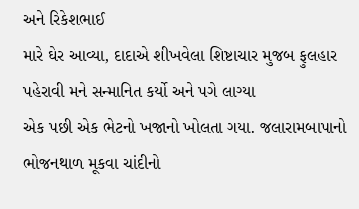અને રિકેશભાઈ
મારે ઘેર આવ્યા, દાદાએ શીખવેલા શિષ્ટાચાર મુજબ ફુલહાર પહેરાવી મને સન્માનિત કર્યો અને પગે લાગ્યા
એક પછી એક ભેટનો ખજાનો ખોલતા ગયા. જલારામબાપાનો ભોજનથાળ મૂકવા ચાંદીનો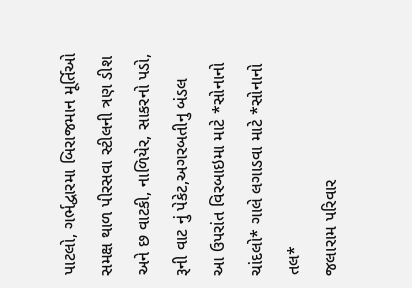પાટલો, ગર્ભદ્વારમા બિરાજમાન મૂર્તિઓ સમક્ષ થાળ પીરસવા સ્ટીલની ત્રણ ડીશ અને છ વાટકી, નાળિયેર, સાકરનો પડો, રૂની વાટ નું પેકેટ,અગરબતીનુ બંડલ
આ ઉપરાંત વિરબાઇમા માટે *સોનાનો ચાંદલો* ગાલે લગાડવા માટે *સોનાનો તલ*
જલારામ પરિવાર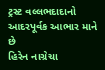ટ્રસ્ટ વલ્લભદાદાનો
આદરપૂર્વક આભાર માને છે
હિરેન નાગ્રેચા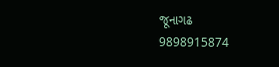જૂનાગઢ
9898915874